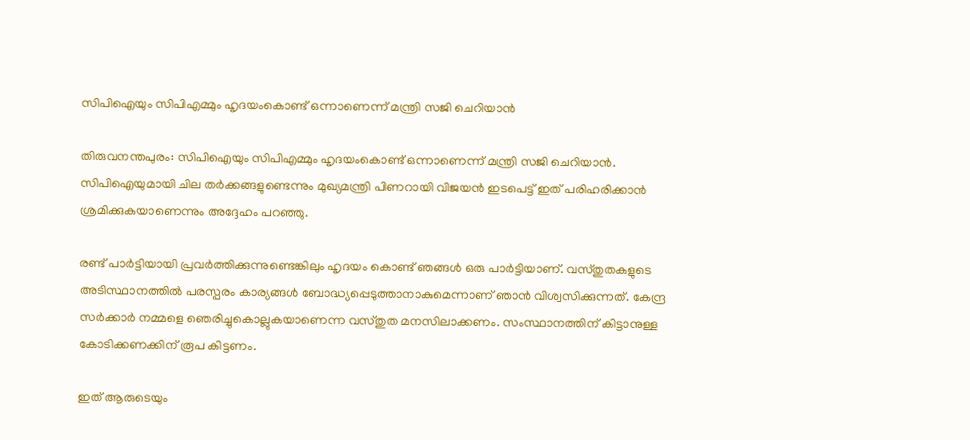സിപിഐയും സിപിഎമ്മും ഹൃദയംകൊണ്ട് ഒന്നാണെന്ന് മന്ത്രി സജി ചെറിയാൻ

തിരുവനന്തപുരം: സിപിഐയും സിപിഎമ്മും ഹൃദയംകൊണ്ട് ഒന്നാണെന്ന് മന്ത്രി സജി ചെറിയാൻ. സിപിഐയുമായി ചില തർക്കങ്ങളുണ്ടെന്നും മുഖ്യമന്ത്രി പിണറായി വിജയൻ ഇടപെട്ട് ഇത് പരിഹരിക്കാൻ ശ്രമിക്കുകയാണെന്നും അദ്ദേഹം പറഞ്ഞു.

രണ്ട് പാർട്ടിയായി പ്രവർത്തിക്കുന്നുണ്ടെങ്കിലും ഹൃദയം കൊണ്ട് ഞങ്ങൾ ഒരു പാർട്ടിയാണ്. വസ്തുതകളുടെ അടിസ്ഥാനത്തിൽ പരസ്പരം കാര്യങ്ങൾ ബോദ്ധ്യപ്പെടുത്താനാകുമെന്നാണ് ഞാൻ വിശ്വസിക്കുന്നത്. കേന്ദ്ര സർക്കാർ നമ്മളെ ഞെരിച്ചുകൊല്ലുകയാണെന്ന വസ്തുത മനസിലാക്കണം. സംസ്ഥാനത്തിന് കിട്ടാനുള്ള കോടിക്കണക്കിന് രൂപ കിട്ടണം.

ഇത് ആരുടെയും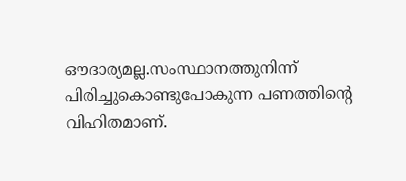ഔദാര്യമല്ല.സംസ്ഥാനത്തുനിന്ന് പിരിച്ചുകൊണ്ടുപോകുന്ന പണത്തിന്റെ വിഹിതമാണ്.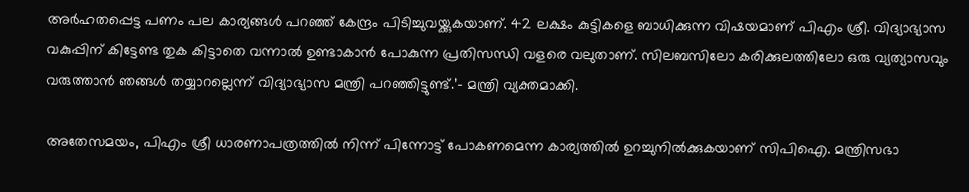അർഹതപ്പെട്ട പണം പല കാര്യങ്ങൾ പറഞ്ഞ് കേന്ദ്രം പിടിച്ചുവയ്ക്കുകയാണ്. 42 ലക്ഷം കുട്ടികളെ ബാധിക്കുന്ന വിഷയമാണ് പിഎം ശ്രീ. വിദ്യാഭ്യാസ വകുപ്പിന് കിട്ടേണ്ട തുക കിട്ടാതെ വന്നാൽ ഉണ്ടാകാൻ പോകുന്ന പ്രതിസന്ധി വളരെ വലുതാണ്. സിലബസിലോ കരിക്കുലത്തിലോ ഒരു വ്യത്യാസവും വരുത്താൻ ഞങ്ങൾ തയ്യാറല്ലെന്ന് വിദ്യാഭ്യാസ മന്ത്രി പറഞ്ഞിട്ടുണ്ട്.’- മന്ത്രി വ്യക്തമാക്കി.

അതേസമയം, പിഎം ശ്രീ ധാരണാപത്രത്തിൽ നിന്ന് പിന്നോട്ട് പോകണമെന്ന കാര്യത്തിൽ ഉറച്ചുനിൽക്കുകയാണ് സിപിഐ. മന്ത്രിസഭാ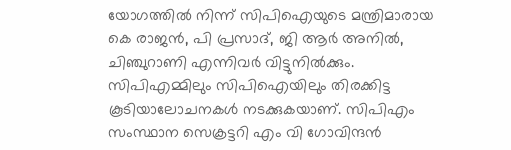യോഗത്തിൽ നിന്ന് സിപിഐയുടെ മന്ത്രിമാരായ കെ രാജൻ, പി പ്രസാദ്, ജി ആർ അനിൽ, ചിഞ്ചുറാണി എന്നിവർ വിട്ടുനിൽക്കും. സിപിഎമ്മിലും സിപിഐയിലും തിരക്കിട്ട കൂടിയാലോചനകൾ നടക്കുകയാണ്. സിപിഎം സംസ്ഥാന സെക്രട്ടറി എം വി ഗോവിന്ദൻ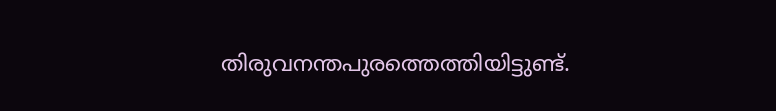തിരുവനന്തപുരത്തെത്തിയിട്ടുണ്ട്.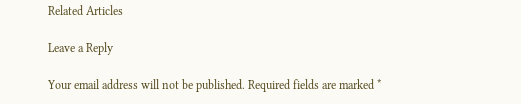Related Articles

Leave a Reply

Your email address will not be published. Required fields are marked *